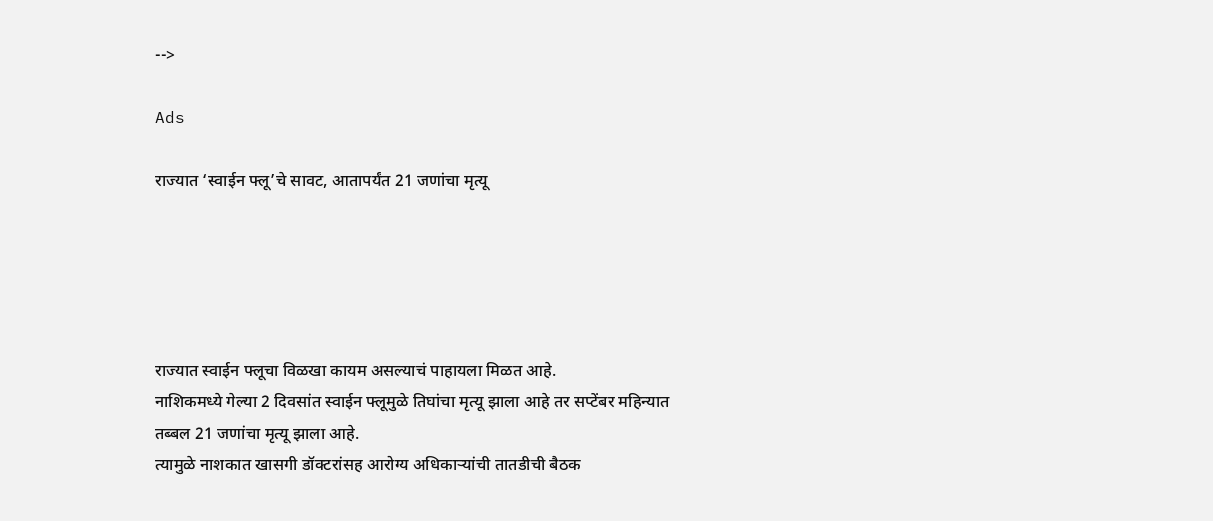-->

Ads

राज्यात ‘स्वाईन फ्लू’चे सावट, आतापर्यंत 21 जणांचा मृत्यू





राज्यात स्वाईन फ्लूचा विळखा कायम असल्याचं पाहायला मिळत आहे.
नाशिकमध्ये गेल्या 2 दिवसांत स्वाईन फ्लूमुळे तिघांचा मृत्यू झाला आहे तर सप्टेंबर महिन्यात तब्बल 21 जणांचा मृत्यू झाला आहे.
त्यामुळे नाशकात खासगी डॉक्टरांसह आरोग्य अधिकाऱ्यांची तातडीची बैठक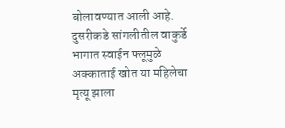बोलावण्यात आली आहे.
दुसरीकडे सांगलीतील वाकुर्डे भागात स्वाईन फ्लूमुळे अक्काताई खोत या महिलेचा मृत्यू झाला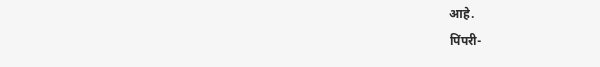आहे.
पिंपरी-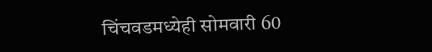चिंचवडमध्येही सोमवारी 60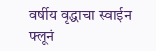वर्षीय वृद्धाचा स्वाईन फ्लूनं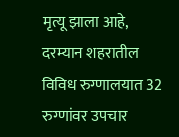मृत्यू झाला आहे, दरम्यान शहरातील विविध रुग्णालयात 32 रुग्णांवर उपचार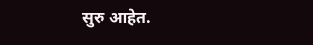सुरु आहेत.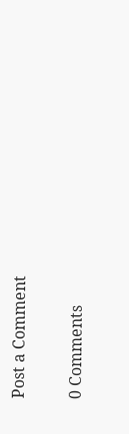Post a Comment

0 Comments